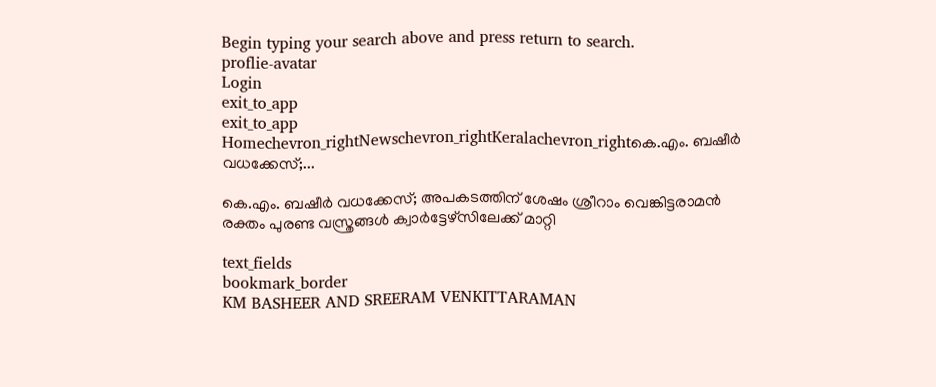Begin typing your search above and press return to search.
proflie-avatar
Login
exit_to_app
exit_to_app
Homechevron_rightNewschevron_rightKeralachevron_rightകെ.എം. ബഷീർ വധക്കേസ്;...

കെ.എം. ബഷീർ വധക്കേസ്; അപകടത്തിന് ശേഷം ശ്രീറാം വെങ്കിട്ടരാമൻ രക്തം പുരണ്ട വസ്ത്രങ്ങൾ ക്വാർട്ടേഴ്സിലേക്ക് മാറ്റി

text_fields
bookmark_border
KM BASHEER AND SREERAM VENKITTARAMAN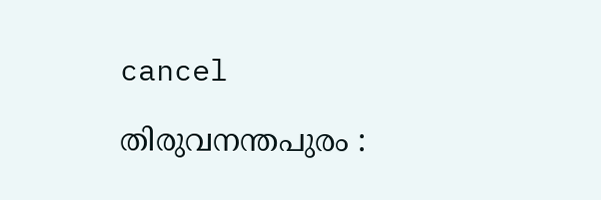cancel

തിരുവനന്തപുരം :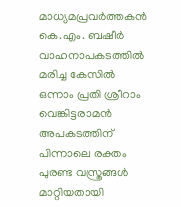മാധ്യമപ്രവർത്തകൻ കെ.എം. ബഷീർ വാഹനാപകടത്തിൽ മരിച്ച കേസിൽ ഒന്നാം പ്രതി ശ്രീറാം വെങ്കിട്ടരാമൻ അപകടത്തിന് പിന്നാലെ രക്തം പുരണ്ട വസ്ത്രങ്ങൾ മാറ്റിയതായി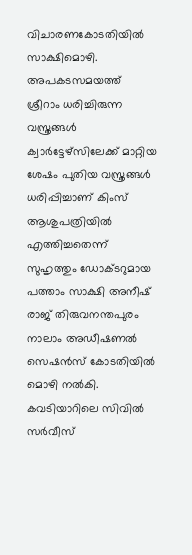വിചാരണകോടതിയിൽ സാക്ഷിമൊഴി. അപകടസമയത്ത് ശ്രീറാം ധരിച്ചിരുന്ന വസ്ത്രങ്ങൾ ക്വാർട്ടേഴ്സിലേക്ക് മാറ്റിയ ശേഷം പുതിയ വസ്ത്രങ്ങൾ ധരിപ്പിച്ചാണ് കിംസ് ആശുപത്രിയിൽ എത്തിച്ചതെന്ന് സുഹൃത്തും ഡോക്ടറുമായ പത്താം സാക്ഷി അനീഷ് രാജ് തിരുവനന്തപുരം നാലാം അഡീഷണൽ സെഷൻസ് കോടതിയിൽ മൊഴി നൽകി. കവടിയാറിലെ സിവിൽ സർവീസ്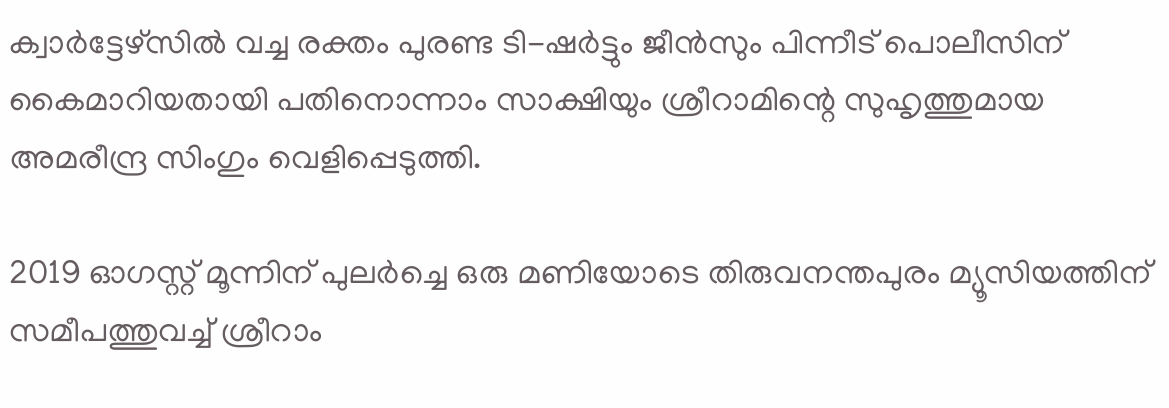ക്വാർട്ടേഴ്സിൽ വച്ച രക്തം പുരണ്ട ടി-ഷർട്ടും ജീൻസും പിന്നീട് പൊലീസിന് കൈമാറിയതായി പതിനൊന്നാം സാക്ഷിയും ശ്രീറാമിന്റെ സുഹൃത്തുമായ അമരീന്ദ്ര സിംഗും വെളിപ്പെടുത്തി.

2019 ഓഗസ്റ്റ് മൂന്നിന് പുലർച്ചെ ഒരു മണിയോടെ തിരുവനന്തപുരം മ്യൂസിയത്തിന് സമീപത്തുവച്ച് ശ്രീറാം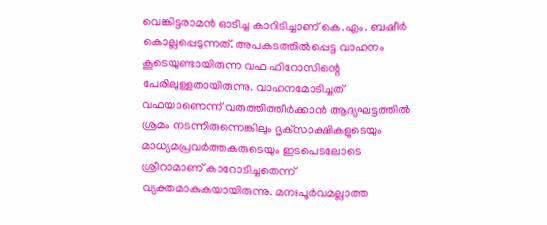വെങ്കിട്ടരാമൻ ഓടിച്ച കാറിടിച്ചാണ് കെ.എം. ബഷീർ കൊല്ലപ്പെടുന്നത്. അപകടത്തിൽപ്പെട്ട വാഹനം കൂടെയുണ്ടായിരുന്ന വഫ ഫിറോസിന്റെ പേരിലുള്ളതായിരുന്നു. വാഹനമോടിച്ചത് വഫയാണെന്ന് വരുത്തിത്തീർക്കാൻ ആദ്യഘട്ടത്തിൽ ശ്രമം നടന്നിരുന്നെങ്കിലും ദൃക്‌സാക്ഷികളുടെയും മാധ്യമപ്രവർത്തകരുടെയും ഇടപെടലോടെ ശ്രീറാമാണ് കാറോടിച്ചതെന്ന് വ്യക്തമാകുകയായിരുന്നു. മനഃപൂർവമല്ലാത്ത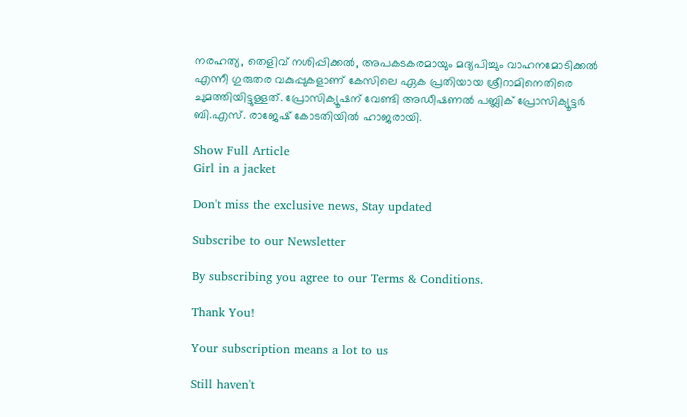നരഹത്യ, തെളിവ് നശിപ്പിക്കൽ, അപകടകരമായും മദ്യപിച്ചും വാഹനമോടിക്കൽ എന്നീ ഗുരുതര വകുപ്പുകളാണ് കേസിലെ ഏക പ്രതിയായ ശ്രീറാമിനെതിരെ ചുമത്തിയിട്ടുള്ളത്. പ്രോസിക്യൂഷന് വേണ്ടി അഡീഷണൽ പബ്ലിക് പ്രോസിക്യൂട്ടർ ബി.എസ്. രാജേഷ് കോടതിയിൽ ഹാജരായി.

Show Full Article
Girl in a jacket

Don't miss the exclusive news, Stay updated

Subscribe to our Newsletter

By subscribing you agree to our Terms & Conditions.

Thank You!

Your subscription means a lot to us

Still haven't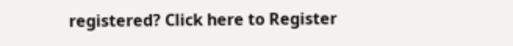registered? Click here to Register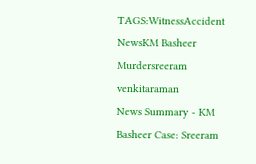TAGS:WitnessAccident NewsKM Basheer Murdersreeram venkitaraman
News Summary - KM Basheer Case: Sreeram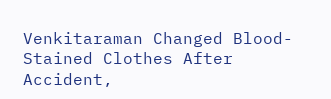Venkitaraman Changed Blood-Stained Clothes After Accident,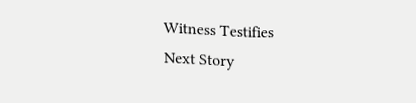Witness Testifies
Next Story